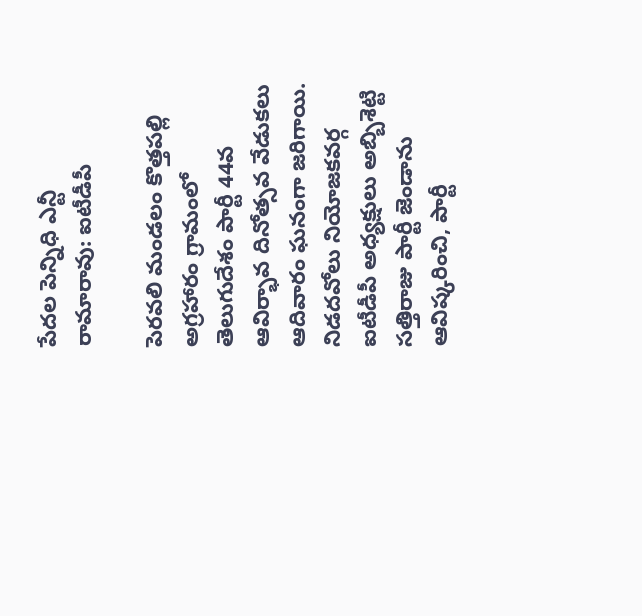పేదల పెన్నిధి ఎన్టీ రామారావు: ఐటీడీపీ

పెరవలి మండలం కొత్తపల్లి అగ్రహారం గ్రామంలో తెలుగుదేశం పార్టీ 44వ ఆవిర్భావ దినోత్సవ వేడుకలు ఆదివారం ఘనంగా జరిగాయి. నిడదవోలు నియోజకవర్గ ఐటీడీపీ అధ్యక్షులు అబ్బిశెట్టి సత్తిరాజు పార్టీ జెండాను ఆవిష్కరించి, పార్టీ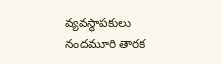వ్యవస్థాపకులు నందమూరి తారక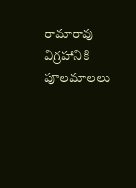రామారావు విగ్రహానికి పూలమాలలు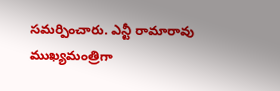సమర్పించారు. ఎన్టీ రామారావు ముఖ్యమంత్రిగా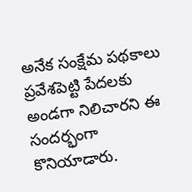అనేక సంక్షేమ పథకాలు ప్రవేశపెట్టి పేదలకు అండగా నిలిచారని ఈ సందర్భంగా కొనియాడారు.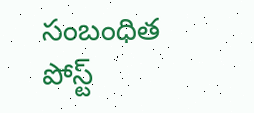సంబంధిత పోస్ట్